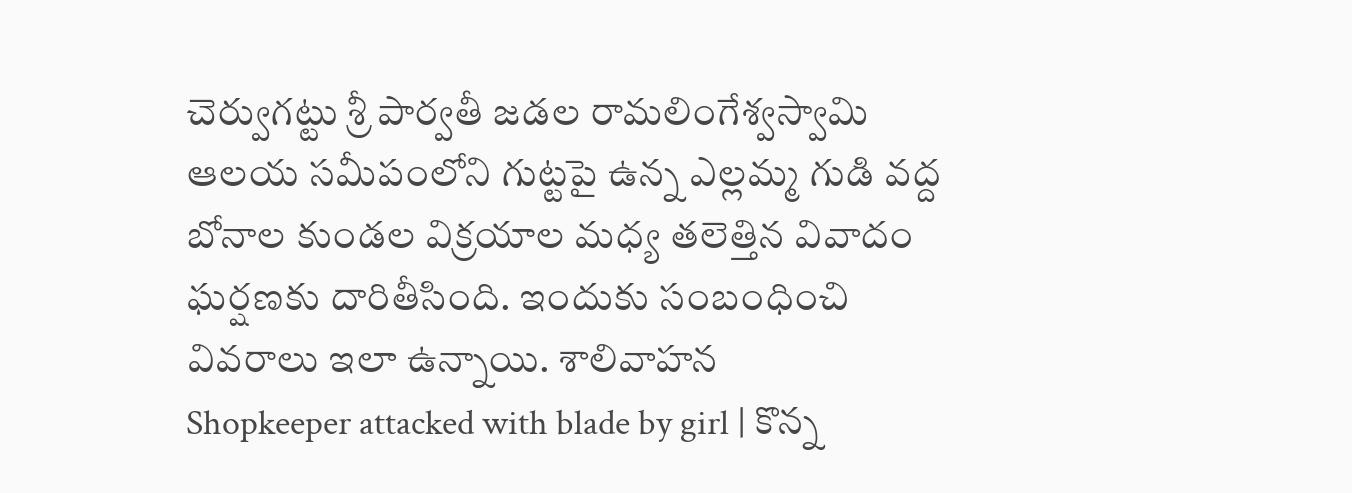చెర్వుగట్టు శ్రీ పార్వతీ జడల రామలింగేశ్వస్వామి ఆలయ సమీపంలోని గుట్టపై ఉన్న ఎల్లమ్మ గుడి వద్ద బోనాల కుండల విక్రయాల మధ్య తలెత్తిన వివాదం ఘర్షణకు దారితీసింది. ఇందుకు సంబంధించి వివరాలు ఇలా ఉన్నాయి. శాలివాహన
Shopkeeper attacked with blade by girl | కొన్న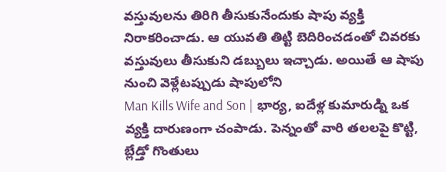వస్తువులను తిరిగి తీసుకునేందుకు షాపు వ్యక్తి నిరాకరించాడు. ఆ యువతి తిట్టి బెదిరించడంతో చివరకు వస్తువులు తీసుకుని డబ్బులు ఇచ్చాడు. అయితే ఆ షాపు నుంచి వెళ్లేటప్పుడు షాపులోని
Man Kills Wife and Son | భార్య, ఐదేళ్ల కుమారుడ్ని ఒక వ్యక్తి దారుణంగా చంపాడు. పెన్నంతో వారి తలలపై కొట్టి, బ్లేడ్తో గొంతులు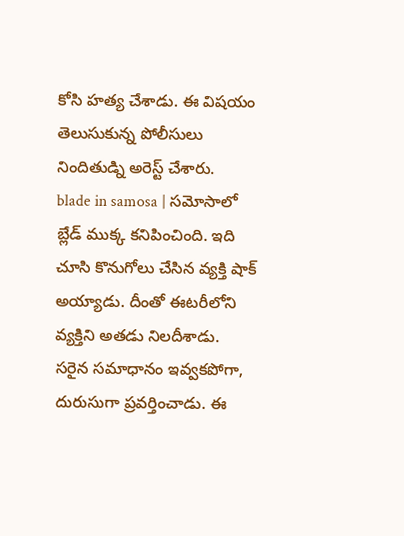కోసి హత్య చేశాడు. ఈ విషయం తెలుసుకున్న పోలీసులు నిందితుడ్ని అరెస్ట్ చేశారు.
blade in samosa | సమోసాలో బ్లేడ్ ముక్క కనిపించింది. ఇది చూసి కొనుగోలు చేసిన వ్యక్తి షాక్ అయ్యాడు. దీంతో ఈటరీలోని వ్యక్తిని అతడు నిలదీశాడు. సరైన సమాధానం ఇవ్వకపోగా, దురుసుగా ప్రవర్తించాడు. ఈ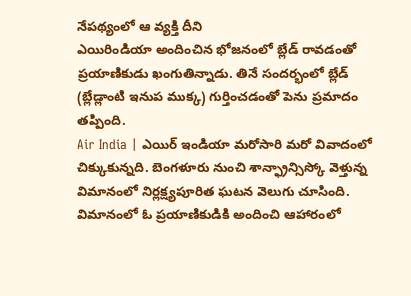నేపథ్యంలో ఆ వ్యక్తి దీని
ఎయిరిండియా అందించిన భోజనంలో బ్లేడ్ రావడంతో ప్రయాణికుడు ఖంగుతిన్నాడు. తినే సందర్భంలో బ్లేడ్ (బ్లేడ్లాంటి ఇనుప ముక్క) గుర్తించడంతో పెను ప్రమాదం తప్పింది.
Air India | ఎయిర్ ఇండియా మరోసారి మరో వివాదంలో చిక్కుకున్నది. బెంగళూరు నుంచి శాన్ఫ్రాన్సిస్కో వెళ్తున్న విమానంలో నిర్లక్ష్యపూరిత ఘటన వెలుగు చూసింది. విమానంలో ఓ ప్రయాణికుడికి అందించి ఆహారంలో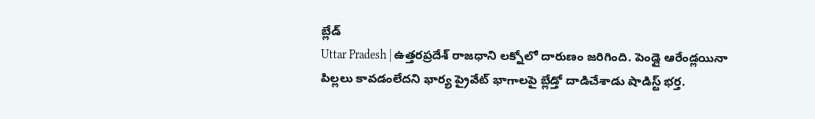బ్లేడ్
Uttar Pradesh | ఉత్తరప్రదేశ్ రాజధాని లక్నోలో దారుణం జరిగింది. పెండ్లై ఆరేండ్లయినా పిల్లలు కావడంలేదని భార్య ప్రైవేట్ భాగాలపై బ్లేడ్తో దాడిచేశాడు షాడిస్ట్ భర్త.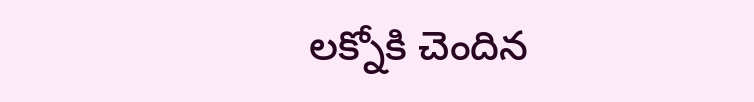లక్నోకి చెందిన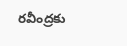రవీంద్రకు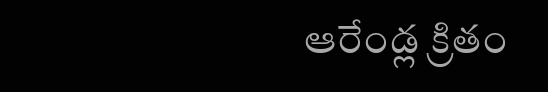ఆరేండ్ల క్రితం